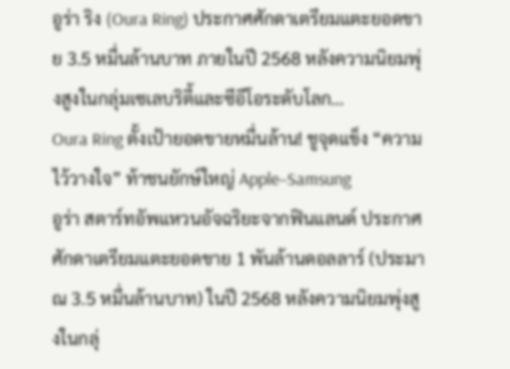อูร่า ริง (Oura Ring) ประกาศศักดาเตรียมแตะยอดขาย 3.5 หมื่นล้านบาท ภายในปี 2568 หลังความนิยมพุ่งสูงในกลุ่มเซเลบริตี้และซีอีโอระดับโลก…
Oura Ring ตั้งเป้ายอดขายหมื่นล้าน! ชูจุดแข็ง “ความไว้วางใจ” ท้าชนยักษ์ใหญ่ Apple–Samsung
อูร่า สตาร์ทอัพแหวนอัจฉริยะจากฟินแลนด์ ประกาศศักดาเตรียมแตะยอดขาย 1 พันล้านดอลลาร์ (ประมาณ 3.5 หมื่นล้านบาท) ในปี 2568 หลังความนิยมพุ่งสูงในกลุ่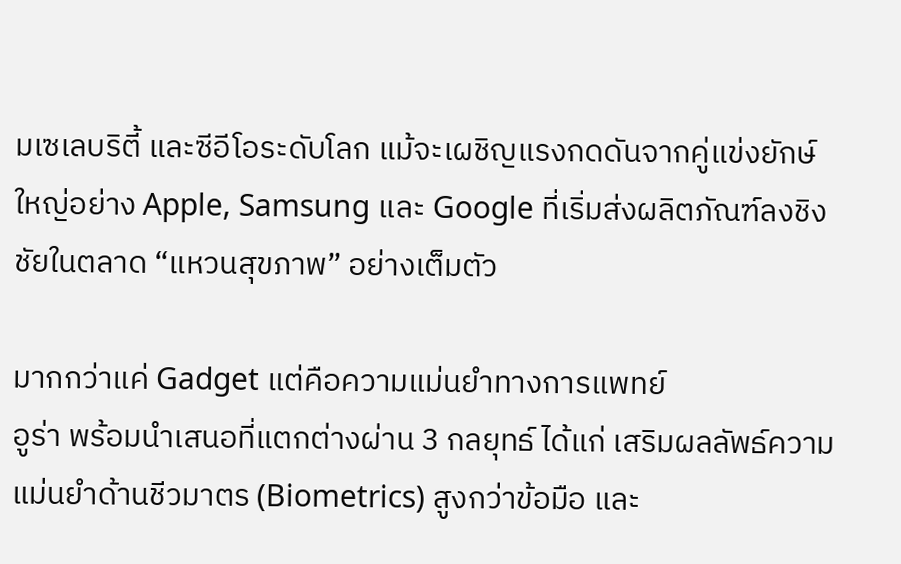มเซเลบริตี้ และซีอีโอระดับโลก แม้จะเผชิญแรงกดดันจากคู่แข่งยักษ์ใหญ่อย่าง Apple, Samsung และ Google ที่เริ่มส่งผลิตภัณฑ์ลงชิงชัยในตลาด “แหวนสุขภาพ” อย่างเต็มตัว

มากกว่าแค่ Gadget แต่คือความแม่นยำทางการแพทย์
อูร่า พร้อมนำเสนอที่แตกต่างผ่าน 3 กลยุทธ์ ได้แก่ เสริมผลลัพธ์ความแม่นยำด้านชีวมาตร (Biometrics) สูงกว่าข้อมือ และ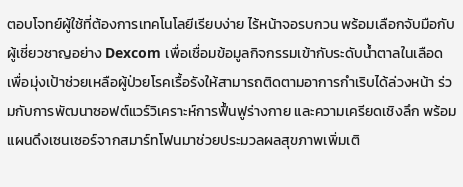ตอบโจทย์ผู้ใช้ที่ต้องการเทคโนโลยีเรียบง่าย ไร้หน้าจอรบกวน พร้อมเลือกจับมือกับผู้เชี่ยวชาญอย่าง Dexcom เพื่อเชื่อมข้อมูลกิจกรรมเข้ากับระดับน้ำตาลในเลือด
เพื่อมุ่งเป้าช่วยเหลือผู้ป่วยโรคเรื้อรังให้สามารถติดตามอาการกำเริบได้ล่วงหน้า ร่วมกับการพัฒนาซอฟต์แวร์วิเคราะห์การฟื้นฟูร่างกาย และความเครียดเชิงลึก พร้อมแผนดึงเซนเซอร์จากสมาร์ทโฟนมาช่วยประมวลผลสุขภาพเพิ่มเติ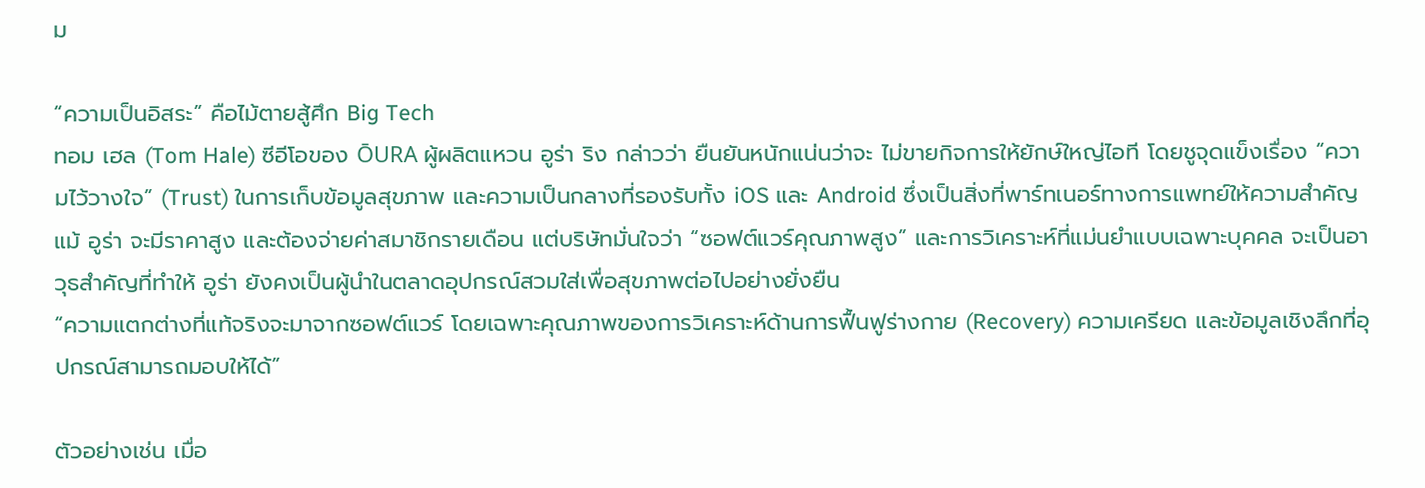ม

“ความเป็นอิสระ” คือไม้ตายสู้ศึก Big Tech
ทอม เฮล (Tom Hale) ซีอีโอของ ŌURA ผู้ผลิตแหวน อูร่า ริง กล่าวว่า ยืนยันหนักแน่นว่าจะ ไม่ขายกิจการให้ยักษ์ใหญ่ไอที โดยชูจุดแข็งเรื่อง “ความไว้วางใจ” (Trust) ในการเก็บข้อมูลสุขภาพ และความเป็นกลางที่รองรับทั้ง iOS และ Android ซึ่งเป็นสิ่งที่พาร์ทเนอร์ทางการแพทย์ให้ความสำคัญ
แม้ อูร่า จะมีราคาสูง และต้องจ่ายค่าสมาชิกรายเดือน แต่บริษัทมั่นใจว่า “ซอฟต์แวร์คุณภาพสูง” และการวิเคราะห์ที่แม่นยำแบบเฉพาะบุคคล จะเป็นอาวุธสำคัญที่ทำให้ อูร่า ยังคงเป็นผู้นำในตลาดอุปกรณ์สวมใส่เพื่อสุขภาพต่อไปอย่างยั่งยืน
“ความแตกต่างที่แท้จริงจะมาจากซอฟต์แวร์ โดยเฉพาะคุณภาพของการวิเคราะห์ด้านการฟื้นฟูร่างกาย (Recovery) ความเครียด และข้อมูลเชิงลึกที่อุปกรณ์สามารถมอบให้ได้”

ตัวอย่างเช่น เมื่อ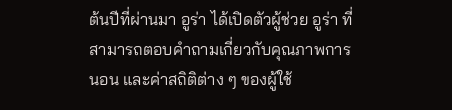ต้นปีที่ผ่านมา อูร่า ได้เปิดตัวผู้ช่วย อูร่า ที่สามารถตอบคำถามเกี่ยวกับคุณภาพการนอน และค่าสถิติต่าง ๆ ของผู้ใช้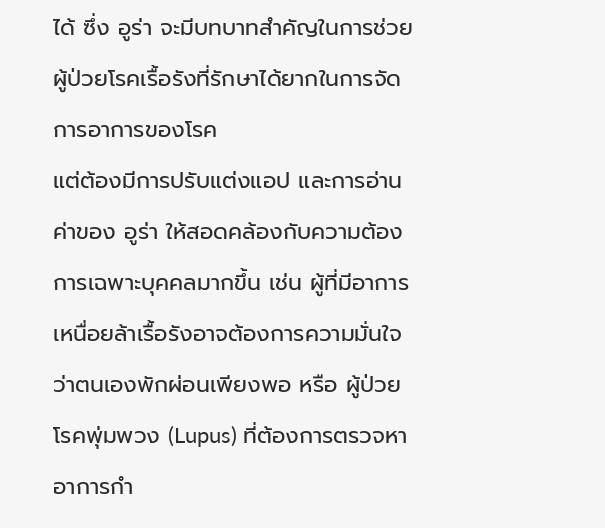ได้ ซึ่ง อูร่า จะมีบทบาทสำคัญในการช่วยผู้ป่วยโรคเรื้อรังที่รักษาได้ยากในการจัดการอาการของโรค
แต่ต้องมีการปรับแต่งแอป และการอ่านค่าของ อูร่า ให้สอดคล้องกับความต้องการเฉพาะบุคคลมากขึ้น เช่น ผู้ที่มีอาการเหนื่อยล้าเรื้อรังอาจต้องการความมั่นใจว่าตนเองพักผ่อนเพียงพอ หรือ ผู้ป่วยโรคพุ่มพวง (Lupus) ที่ต้องการตรวจหาอาการกำ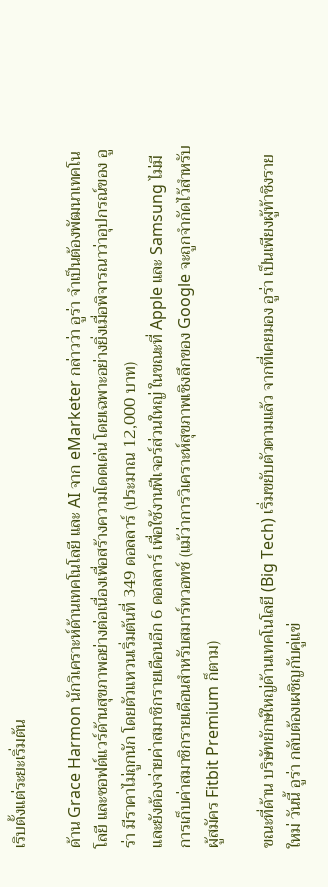เริบตั้งแต่ระยะเริ่มต้น

ด้าน Grace Harmon นักวิเคราะห์ด้านเทคโนโลยี และ AI จาก eMarketer กล่าวว่า อูร่า จำเป็นต้องพัฒนาเทคโนโลยี และซอฟต์แวร์ด้านสุขภาพอย่างต่อเนื่องเพื่อสร้างความโดดเด่น โดยเฉพาะอย่างยิ่งเมื่อพิจารณาว่าอุปกรณ์ของ อูร่า มีราคาไม่ถูกนัก โดยตัวแหวนเริ่มต้นที่ 349 ดอลลาร์ (ประมาณ 12,000 บาท)
และยังต้องจ่ายค่าสมาชิกรายเดือนอีก 6 ดอลลาร์ เพื่อใช้งานฟีเจอร์ส่วนใหญ่ ในขณะที่ Apple และ Samsung ไม่มีการเก็บค่าสมาชิกรายเดือนสำหรับสมาร์ทวอทช์ (แม้ว่าการวิเคราะห์สุขภาพเชิงลึกของ Google จะถูกจำกัดไว้สำหรับผู้สมัคร Fitbit Premium ก็ตาม)

ขณะที่ด้าน บริษัทยักษ์ใหญ่ด้านเทคโนโลยี (Big Tech) เริ่มขยับตัวตามแล้ว จากที่เคยมอง อูร่า เป็นเพียงผู้ท้าชิงรายใหม่ วันนี้ อูร่า กลับต้องเผชิญกับคู่แข่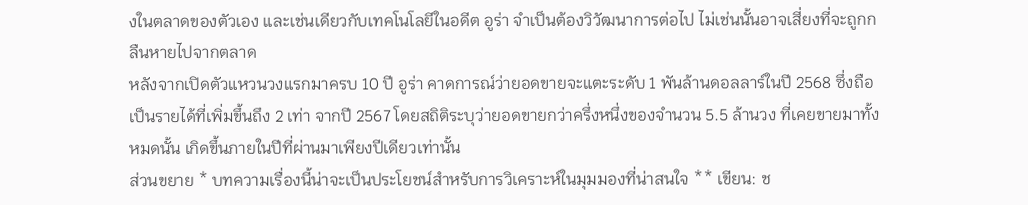งในตลาดของตัวเอง และเช่นเดียวกับเทคโนโลยีในอดีต อูร่า จำเป็นต้องวิวัฒนาการต่อไป ไม่เช่นนั้นอาจเสี่ยงที่จะถูกกลืนหายไปจากตลาด
หลังจากเปิดตัวแหวนวงแรกมาครบ 10 ปี อูร่า คาดการณ์ว่ายอดขายจะแตะระดับ 1 พันล้านดอลลาร์ในปี 2568 ซึ่งถือเป็นรายได้ที่เพิ่มขึ้นถึง 2 เท่า จากปี 2567 โดยสถิติระบุว่ายอดขายกว่าครึ่งหนึ่งของจำนวน 5.5 ล้านวง ที่เคยขายมาทั้งหมดนั้น เกิดขึ้นภายในปีที่ผ่านมาเพียงปีเดียวเท่านั้น
ส่วนขยาย * บทความเรื่องนี้น่าจะเป็นประโยชน์สำหรับการวิเคราะห์ในมุมมองที่น่าสนใจ ** เขียน: ช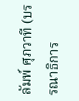ลัมพ์ ศุภวาที (บรรณาธิการ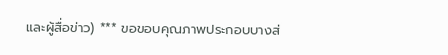และผู้สื่อข่าว) *** ขอขอบคุณภาพประกอบบางส่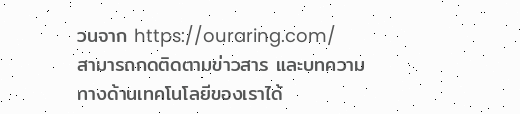วนจาก https://ouraring.com/
สามารถกดติดตามข่าวสาร และบทความทางด้านเทคโนโลยีของเราได้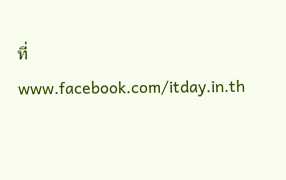ที่ www.facebook.com/itday.in.th